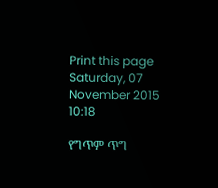Print this page
Saturday, 07 November 2015 10:18

የግጥም ጥግ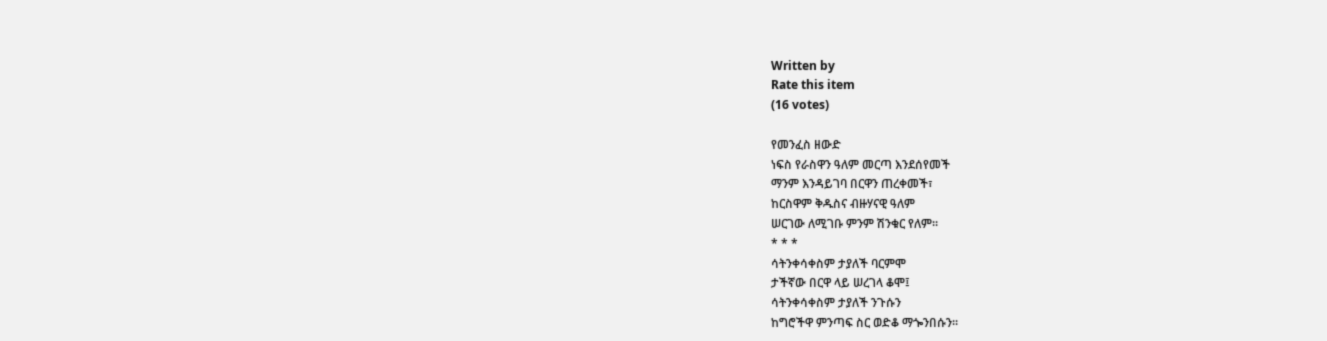Written by
Rate this item
(16 votes)

የመንፈስ ዘውድ
ነፍስ የራስዋን ዓለም መርጣ እንደሰየመች
ማንም እንዳይገባ በርዋን ጠረቀመች፣
ከርስዋም ቅዱስና ብዙሃናዊ ዓለም
ሠርገው ለሚገቡ ምንም ሽንቁር የለም፡፡
* * *
ሳትንቀሳቀስም ታያለች ባርምሞ
ታችኛው በርዋ ላይ ሠረገላ ቆሞ፤
ሳትንቀሳቀስም ታያለች ንጉሱን
ከግሮችዋ ምንጣፍ ስር ወድቆ ማጐንበሱን፡፡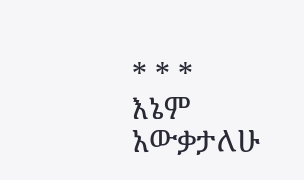* * *
እኔም አውቃታለሁ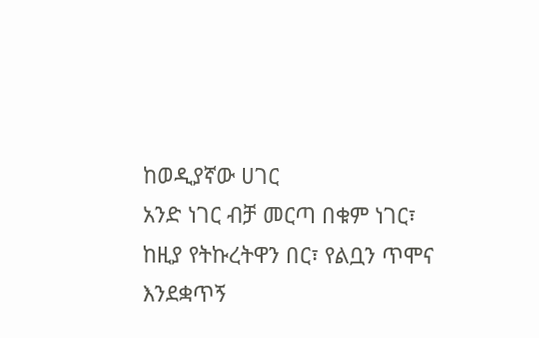ከወዲያኛው ሀገር
አንድ ነገር ብቻ መርጣ በቁም ነገር፣
ከዚያ የትኩረትዋን በር፣ የልቧን ጥሞና
እንደቋጥኝ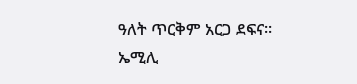ዓለት ጥርቅም አርጋ ደፍና፡፡
ኤሚሊ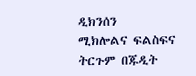ዲክንሰን
ሚክሎልና ፍልስፍና ትርጉም በጁዲት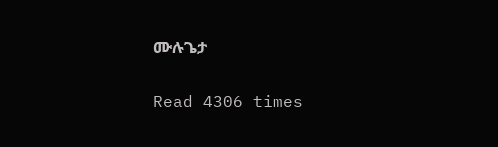ሙሉጌታ

Read 4306 times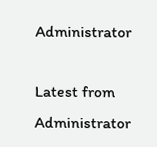Administrator

Latest from Administrator